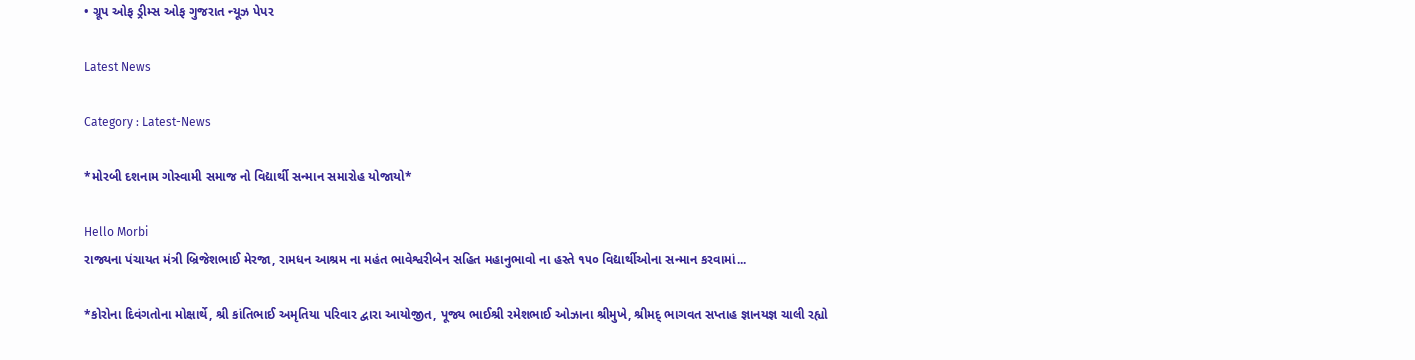• ગ્રૂપ ઓફ ડ્રીમ્સ ઓફ ગુજરાત ન્યૂઝ પેપર

Latest News

Category : Latest-News

*મોરબી દશનામ ગોસ્વામી સમાજ નો વિદ્યાર્થી સન્માન સમારોહ યોજાયો*

Hello Morbi
રાજ્યના પંચાયત મંત્રી બ્રિજેશભાઈ મેરજા, રામધન આશ્રમ ના મહંત ભાવેશ્વરીબેન સહિત મહાનુભાવો ના હસ્તે ૧૫૦ વિદ્યાર્થીઓના સન્માન કરવામાં...

*કોરોના દિવંગતોના મોક્ષાર્થે, શ્રી કાંતિભાઈ અમૃતિયા પરિવાર દ્વારા આયોજીત, પૂજ્ય ભાઈશ્રી રમેશભાઈ ઓઝાના શ્રીમુખે, શ્રીમદ્ ભાગવત સપ્તાહ જ્ઞાનયજ્ઞ ચાલી રહ્યો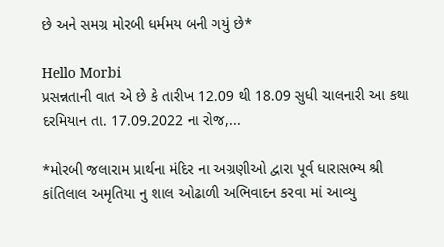છે અને સમગ્ર મોરબી ધર્મમય બની ગયું છે*

Hello Morbi
પ્રસન્નતાની વાત એ છે કે તારીખ 12.09 થી 18.09 સુધી ચાલનારી આ કથા દરમિયાન તા. 17.09.2022 ના રોજ,...

*મોરબી જલારામ પ્રાર્થના મંદિર ના અગ્રણીઓ દ્વારા પૂર્વ ધારાસભ્ય શ્રી કાંતિલાલ અમૃતિયા નુ શાલ ઓઢાળી અભિવાદન કરવા માં આવ્યુ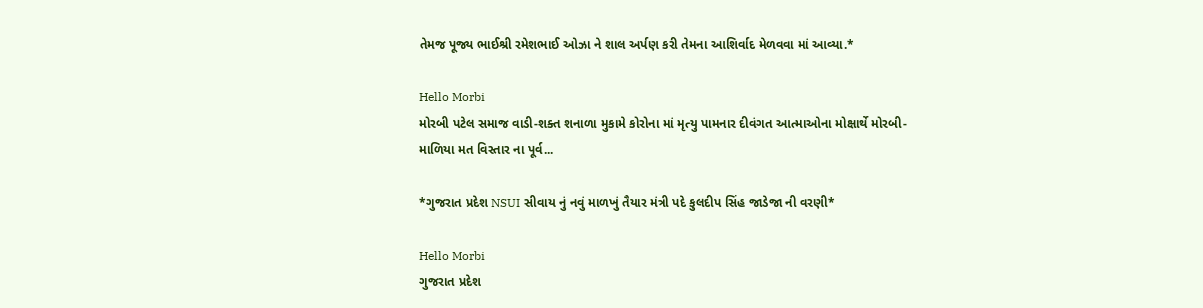તેમજ પૂજ્ય ભાઈશ્રી રમેશભાઈ ઓઝા ને શાલ અર્પણ કરી તેમના આશિર્વાદ મેળવવા માં આવ્યા.*

Hello Morbi
મોરબી પટેલ સમાજ વાડી-શક્ત શનાળા મુકામે કોરોના માં મૃત્યુ પામનાર દીવંગત આત્માઓના મોક્ષાર્થે મોરબી-માળિયા મત વિસ્તાર ના પૂર્વ...

*ગુજરાત પ્રદેશ NSUI સીવાય નું નવું માળખું તૈયાર મંત્રી પદે કુલદીપ સિંહ જાડેજા ની વરણી*

Hello Morbi
ગુજરાત પ્રદેશ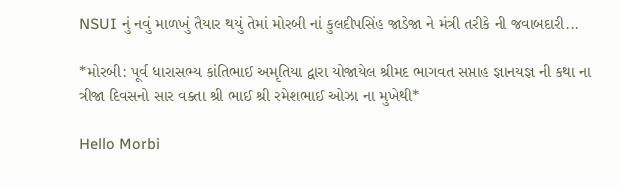NSUI નું નવું માળખું તૈયાર થયું તેમાં મોરબી નાં કુલદીપસિંહ જાડેજા ને મંત્રી તરીકે ની જવાબદારી...

*મોરબી: પૂર્વ ધારાસભ્ય કાંતિભાઈ અમૃતિયા દ્વારા યોજાયેલ શ્રીમદ ભાગવત સપ્તાહ જ્ઞાનયજ્ઞ ની કથા ના ત્રીજા દિવસનો સાર વક્તા શ્રી ભાઈ શ્રી રમેશભાઈ ઓઝા ના મુખેથી*

Hello Morbi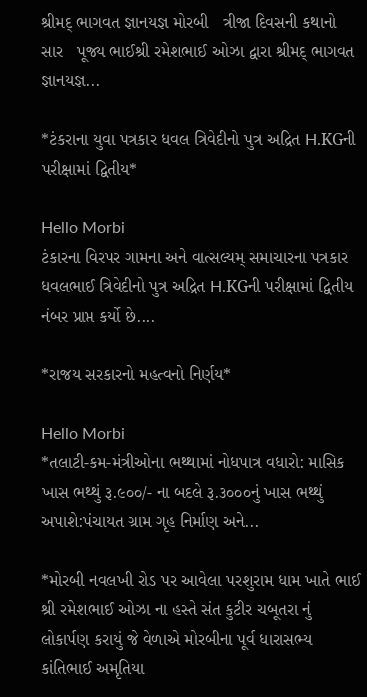શ્રીમદ્ ભાગવત જ્ઞાનયજ્ઞ મોરબી   ત્રીજા દિવસની કથાનો સાર   પૂજ્ય ભાઈશ્રી રમેશભાઈ ઓઝા દ્વારા શ્રીમદ્ ભાગવત જ્ઞાનયજ્ઞ...

*ટંકરાના યુવા પત્રકાર ધવલ ત્રિવેદીનો પુત્ર અદ્રિત H.KGની પરીક્ષામાં દ્વિતીય*

Hello Morbi
ટંકારના વિરપર ગામના અને વાત્સલ્યમ્ સમાચારના પત્રકાર ધવલભાઈ ત્રિવેદીનો પુત્ર અદ્રિત H.KGની પરીક્ષામાં દ્વિતીય નંબર પ્રાપ્ત કર્યો છે....

*રાજય સરકારનો મહત્વનો નિર્ણય*

Hello Morbi
*તલાટી-કમ-મંત્રીઓના ભથ્થામાં નોધપાત્ર વધારો: માસિક ખાસ ભથ્થું રૂ.૯૦૦/- ના બદલે રૂ.૩૦૦૦નું ખાસ ભથ્થું અપાશે:પંચાયત ગ્રામ ગૃહ નિર્માણ અને...

*મોરબી નવલખી રોડ પર આવેલા પરશુરામ ધામ ખાતે ભાઈ શ્રી રમેશભાઈ ઓઝા ના હસ્તે સંત કુટીર ચબૂતરા નું લોકાર્પણ કરાયું જે વેળાએ મોરબીના પૂર્વ ધારાસભ્ય કાંતિભાઈ અમૃતિયા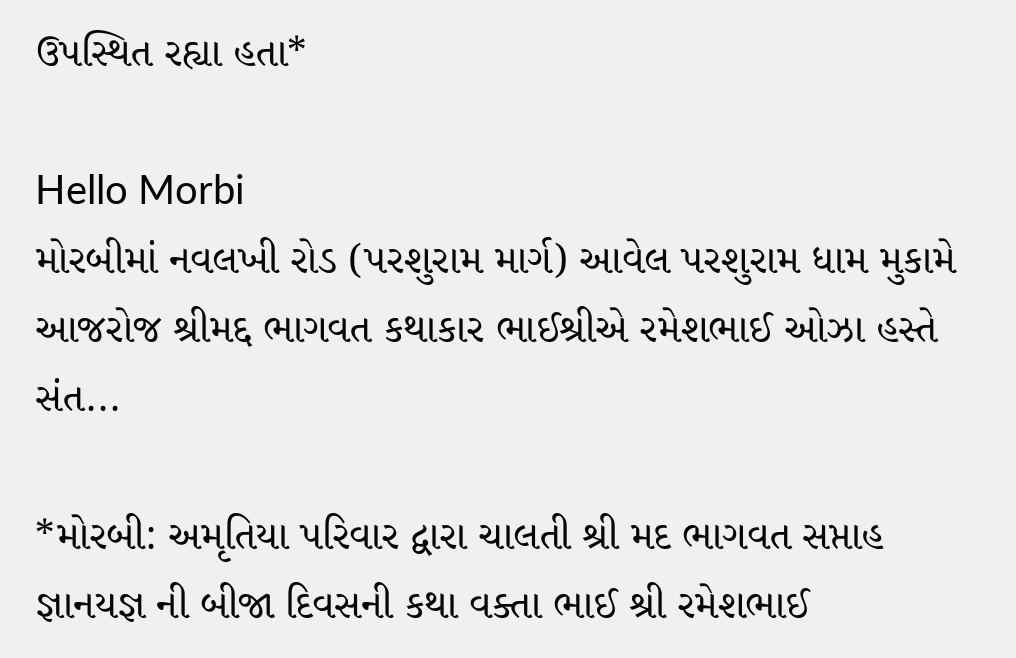ઉપસ્થિત રહ્યા હતા*

Hello Morbi
મોરબીમાં નવલખી રોડ (પરશુરામ માર્ગ) આવેલ પરશુરામ ધામ મુકામે આજરોજ શ્રીમદ્દ ભાગવત કથાકાર ભાઈશ્રીએ રમેશભાઈ ઓઝા હસ્તે સંત...

*મોરબી: અમૃતિયા પરિવાર દ્વારા ચાલતી શ્રી મદ ભાગવત સપ્તાહ જ્ઞાનયજ્ઞ ની બીજા દિવસની કથા વક્તા ભાઈ શ્રી રમેશભાઈ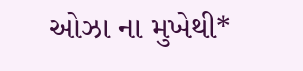ઓઝા ના મુખેથી*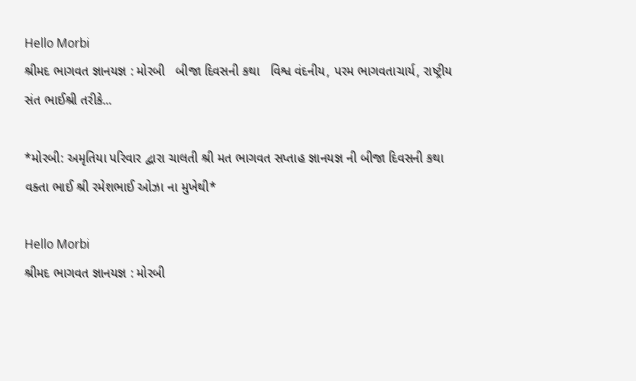Hello Morbi
શ્રીમદ ભાગવત જ્ઞાનયજ્ઞ : મોરબી   બીજા દિવસની કથા   વિશ્વ વંદનીય, પરમ ભાગવતાચાર્ય, રાષ્ટ્રીય સંત ભાઈશ્રી તરીકે...

*મોરબી: અમૃતિયા પરિવાર દ્વારા ચાલતી શ્રી મત ભાગવત સપ્તાહ જ્ઞાનયજ્ઞ ની બીજા દિવસની કથા વક્તા ભાઈ શ્રી રમેશભાઈ ઓઝા ના મુખેથી*

Hello Morbi
શ્રીમદ ભાગવત જ્ઞાનયજ્ઞ : મોરબી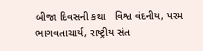બીજા દિવસની કથા   વિશ્વ વંદનીય, પરમ ભાગવતાચાર્ય, રાષ્ટ્રીય સંત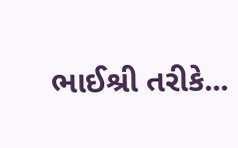ભાઈશ્રી તરીકે...